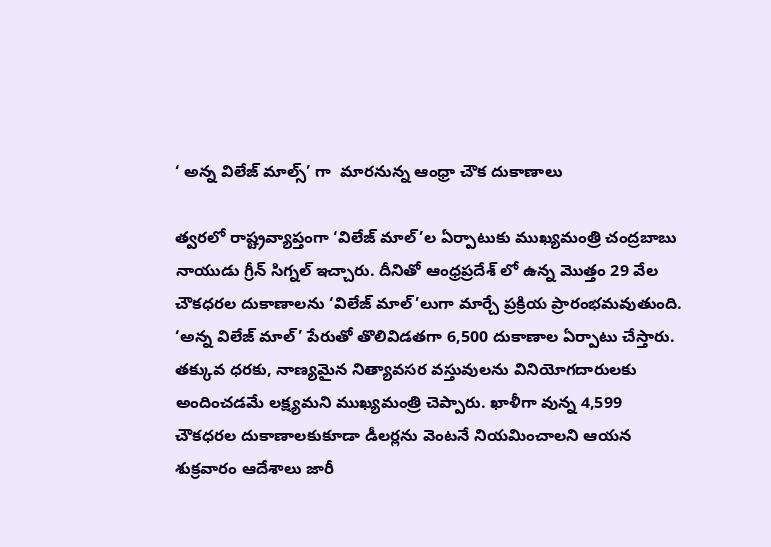‘ అన్న విలేజ్ మాల్స్’ గా  మారనున్న ఆంధ్రా చౌక దుకాణాలు

త్వరలో రాష్ట్రవ్యాప్తంగా ‘విలేజ్ మాల్’ల ఏర్పాటుకు ముఖ్యమంత్రి చంద్రబాబు నాయుడు గ్రీన్ సిగ్నల్ ఇచ్చారు. దీనితో ఆంధ్రప్రదేశ్ లో ఉన్న మొత్తం 29 వేల చౌకధరల దుకాణాలను ‘విలేజ్ మాల్’లుగా మార్చే ప్రక్రియ ప్రారంభమవుతుంది. ‘అన్న విలేజ్ మాల్’ పేరుతో తొలివిడతగా 6,500 దుకాణాల ఏర్పాటు చేస్తారు. తక్కువ ధరకు, నాణ్యమైన నిత్యావసర వస్తువులను వినియోగదారులకు అందించడమే లక్ష్యమని ముఖ్యమంత్రి చెప్పారు. ఖాళీగా వున్న 4,599 చౌకధరల దుకాణాలకుకూడా డీలర్లను వెంటనే నియమించాలని ఆయన శుక్రవారం ఆదేశాలు జారీ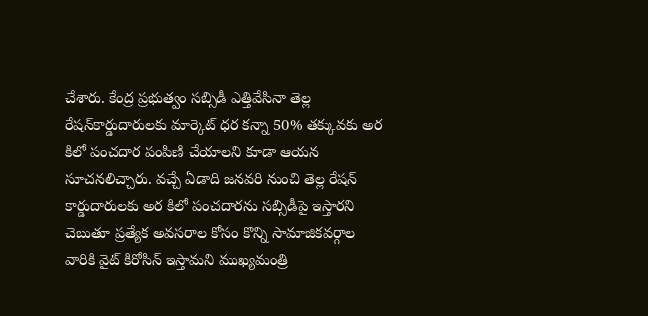చేశారు. కేంద్ర ప్రభుత్వం సబ్సిడీ ఎత్తివేసినా తెల్ల రేషన్‌కార్డుదారులకు మార్కెట్ ధర కన్నా 50% తక్కువకు అర కిలో పంచదార పంపిణి చేయాలని కూడా ఆయన సూచనలిచ్చారు. వచ్చే ఏడాది జనవరి నుంచి తెల్ల రేషన్ కార్డుదారులకు అర కిలో పంచదారను సబ్సిడీపై ఇస్తారని చెబుతూ ప్రత్యేక అవసరాల కోసం కొన్ని సామాజికవర్గాల వారికి వైట్ కిరోసిన్‌ ఇస్తామని ముఖ్యమంత్రి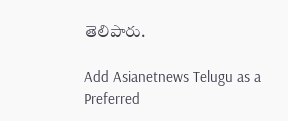తెలిపారు.

Add Asianetnews Telugu as a Preferred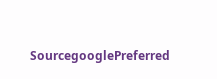SourcegooglePreferred